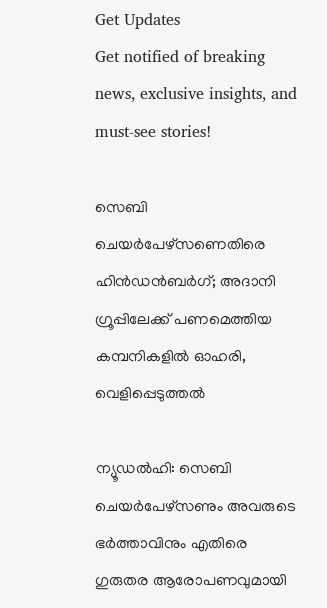Get Updates
Get notified of breaking news, exclusive insights, and must-see stories!

സെബി ചെയർപേഴ്‌സണെതിരെ ഹിൻഡൻബർഗ്; അദാനി ഗ്രൂപ്പിലേക്ക് പണമെത്തിയ കമ്പനികളിൽ ഓഹരി, വെളിപ്പെടുത്തൽ

ന്യൂഡൽഹി: സെബി ചെയർപേഴ്‌സണും അവരുടെ ഭർത്താവിനും എതിരെ ഗുരുതര ആരോപണവുമായി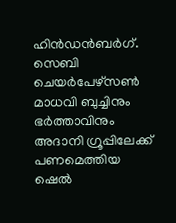ഹിൻഡൻബർഗ്. സെബി ചെയർപേഴ്‌സൺ മാധവി ബുച്ചിനും ഭർത്താവിനും അദാനി ഗ്രൂപ്പിലേക്ക് പണമെത്തിയ ഷെൽ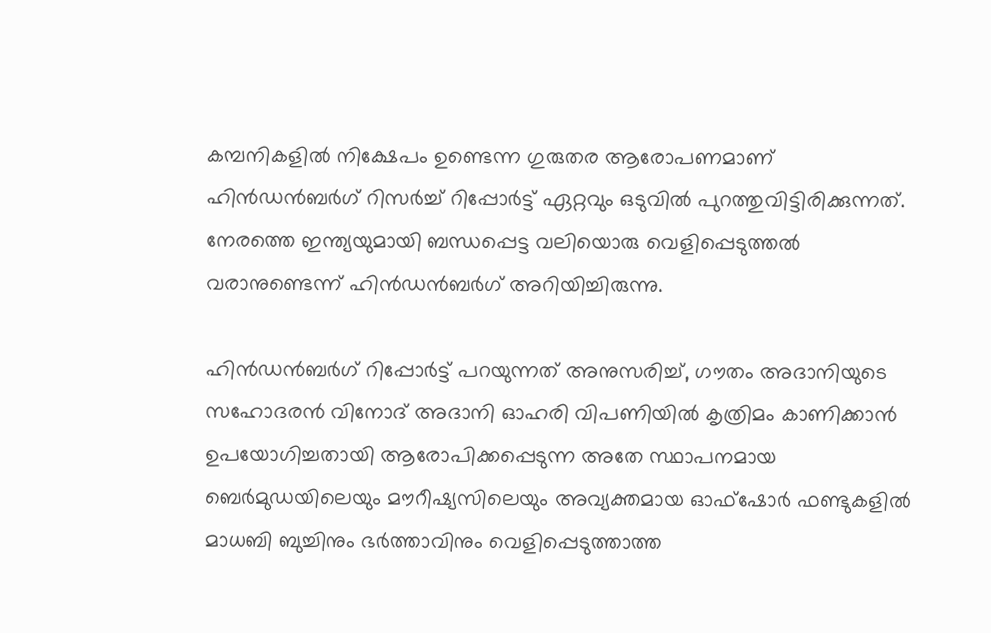കമ്പനികളിൽ നിക്ഷേപം ഉണ്ടെന്ന ഗുരുതര ആരോപണമാണ് ഹിൻഡൻബർഗ് റിസർച്ച് റിപ്പോർട്ട് ഏറ്റവും ഒടുവിൽ പുറത്തുവിട്ടിരിക്കുന്നത്. നേരത്തെ ഇന്ത്യയുമായി ബന്ധപ്പെട്ട വലിയൊരു വെളിപ്പെടുത്തൽ വരാനുണ്ടെന്ന് ഹിൻഡൻബർഗ് അറിയിച്ചിരുന്നു.

ഹിൻഡൻബർഗ് റിപ്പോർട്ട് പറയുന്നത് അനുസരിച്ച്, ഗൗതം അദാനിയുടെ സഹോദരൻ വിനോദ് അദാനി ഓഹരി വിപണിയിൽ കൃത്രിമം കാണിക്കാൻ ഉപയോഗിച്ചതായി ആരോപിക്കപ്പെടുന്ന അതേ സ്ഥാപനമായ ബെർമുഡയിലെയും മൗറീഷ്യസിലെയും അവ്യക്തമായ ഓഫ്‌ഷോർ ഫണ്ടുകളിൽ മാധബി ബുച്ചിനും ഭർത്താവിനും വെളിപ്പെടുത്താത്ത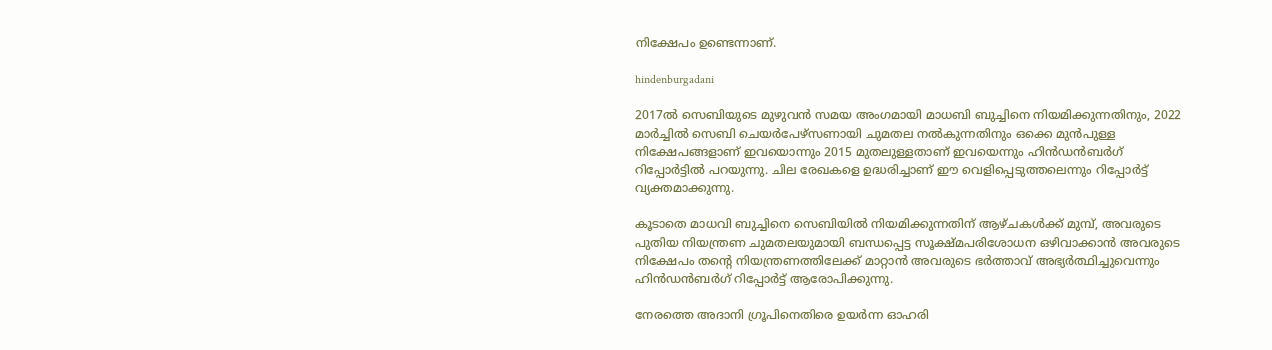നിക്ഷേപം ഉണ്ടെന്നാണ്.

hindenburgadani

2017ൽ സെബിയുടെ മുഴുവൻ സമയ അംഗമായി മാധബി ബുച്ചിനെ നിയമിക്കുന്നതിനും, 2022 മാർച്ചിൽ സെബി ചെയർപേഴ്‌സണായി ചുമതല നൽകുന്നതിനും ഒക്കെ മുൻപുള്ള നിക്ഷേപങ്ങളാണ് ഇവയൊന്നും 2015 മുതലുള്ളതാണ് ഇവയെന്നും ഹിൻഡൻബർഗ് റിപ്പോർട്ടിൽ പറയുന്നു. ചില രേഖകളെ ഉദ്ധരിച്ചാണ് ഈ വെളിപ്പെടുത്തലെന്നും റിപ്പോർട്ട് വ്യക്തമാക്കുന്നു.

കൂടാതെ മാധവി ബുച്ചിനെ സെബിയിൽ നിയമിക്കുന്നതിന് ആഴ്‌ചകൾക്ക് മുമ്പ്, അവരുടെ പുതിയ നിയന്ത്രണ ചുമതലയുമായി ബന്ധപ്പെട്ട സൂക്ഷ്‌മപരിശോധന ഒഴിവാക്കാൻ അവരുടെ നിക്ഷേപം തന്റെ നിയന്ത്രണത്തിലേക്ക് മാറ്റാൻ അവരുടെ ഭർത്താവ് അഭ്യർത്ഥിച്ചുവെന്നും ഹിൻഡൻബർഗ് റിപ്പോർട്ട് ആരോപിക്കുന്നു.

നേരത്തെ അദാനി ഗ്രൂപിനെതിരെ ഉയർന്ന ഓഹരി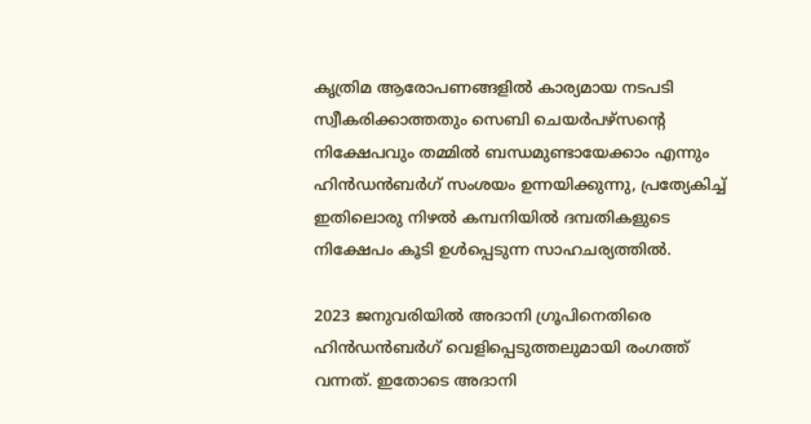കൃത്രിമ ആരോപണങ്ങളിൽ കാര്യമായ നടപടി സ്വീകരിക്കാത്തതും സെബി ചെയർപഴ്‌സന്റെ നിക്ഷേപവും തമ്മിൽ ബന്ധമുണ്ടായേക്കാം എന്നും ഹിൻഡൻബർഗ് സംശയം ഉന്നയിക്കുന്നു, പ്രത്യേകിച്ച് ഇതിലൊരു നിഴൽ കമ്പനിയിൽ ദമ്പതികളുടെ നിക്ഷേപം കൂടി ഉൾപ്പെടുന്ന സാഹചര്യത്തിൽ.

2023 ജനുവരിയിൽ അദാനി ഗ്രൂപിനെതിരെ ഹിൻഡൻബർഗ് വെളിപ്പെടുത്തലുമായി രംഗത്ത് വന്നത്. ഇതോടെ അദാനി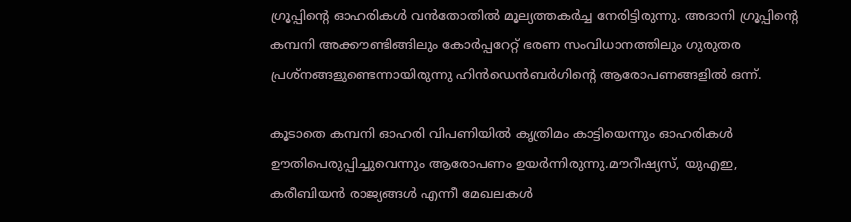ഗ്രൂപ്പിന്റെ ഓഹരികൾ വൻതോതിൽ മൂല്യത്തകർച്ച നേരിട്ടിരുന്നു. അദാനി ഗ്രൂപ്പിന്റെ കമ്പനി അക്കൗണ്ടിങ്ങിലും കോർപ്പറേറ്റ് ഭരണ സംവിധാനത്തിലും ഗുരുതര പ്രശ്‌നങ്ങളുണ്ടെന്നായിരുന്നു ഹിൻഡെൻബർഗിന്റെ ആരോപണങ്ങളിൽ ഒന്ന്.

കൂടാതെ കമ്പനി ഓഹരി വിപണിയിൽ കൃത്രിമം കാട്ടിയെന്നും ഓഹരികൾ ഊതിപെരുപ്പിച്ചുവെന്നും ആരോപണം ഉയർന്നിരുന്നു.മൗറീഷ്യസ്, യുഎഇ, കരീബിയൻ രാജ്യങ്ങൾ എന്നീ മേഖലകൾ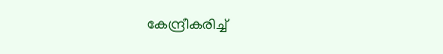കേന്ദ്രീകരിച്ച്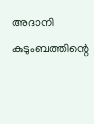അദാനി കുടുംബത്തിന്റെ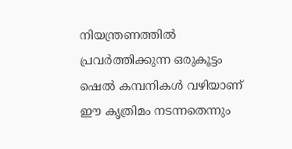നിയന്ത്രണത്തിൽ പ്രവർത്തിക്കുന്ന ഒരുകൂട്ടം ഷെൽ കമ്പനികൾ വഴിയാണ് ഈ കൃത്രിമം നടന്നതെന്നും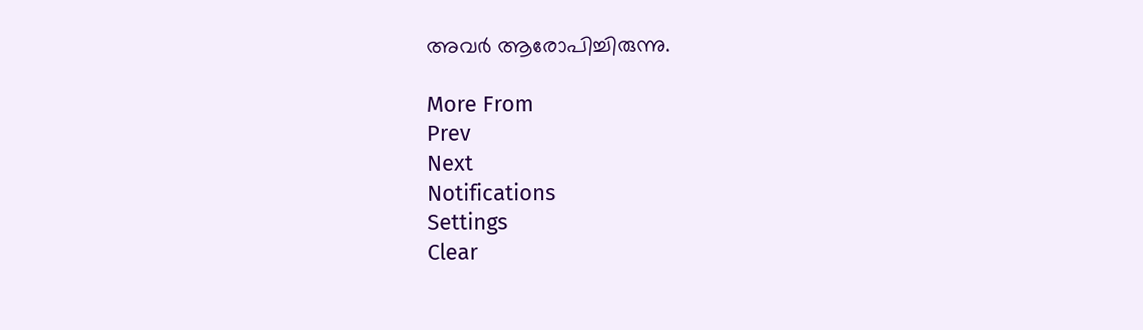അവർ ആരോപിച്ചിരുന്നു.

More From
Prev
Next
Notifications
Settings
Clear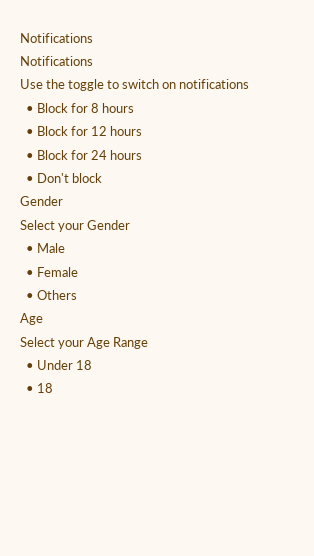Notifications
Notifications
Use the toggle to switch on notifications
  • Block for 8 hours
  • Block for 12 hours
  • Block for 24 hours
  • Don't block
Gender
Select your Gender
  • Male
  • Female
  • Others
Age
Select your Age Range
  • Under 18
  • 18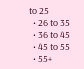to 25
  • 26 to 35
  • 36 to 45
  • 45 to 55
  • 55+